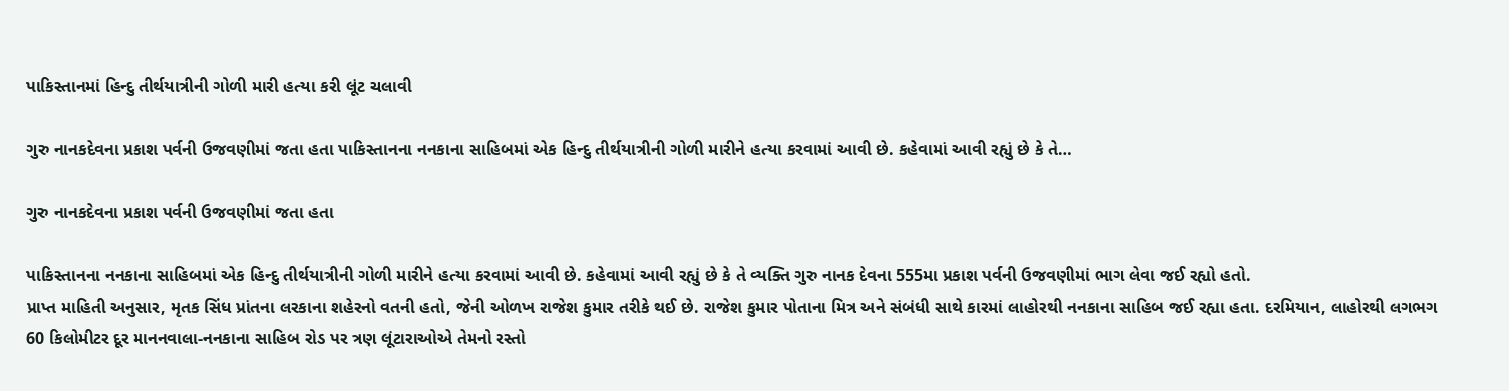પાકિસ્તાનમાં હિન્દુ તીર્થયાત્રીની ગોળી મારી હત્યા કરી લૂંટ ચલાવી

ગુરુ નાનકદેવના પ્રકાશ પર્વની ઉજવણીમાં જતા હતા પાકિસ્તાનના નનકાના સાહિબમાં એક હિન્દુ તીર્થયાત્રીની ગોળી મારીને હત્યા કરવામાં આવી છે. કહેવામાં આવી રહ્યું છે કે તે…

ગુરુ નાનકદેવના પ્રકાશ પર્વની ઉજવણીમાં જતા હતા

પાકિસ્તાનના નનકાના સાહિબમાં એક હિન્દુ તીર્થયાત્રીની ગોળી મારીને હત્યા કરવામાં આવી છે. કહેવામાં આવી રહ્યું છે કે તે વ્યક્તિ ગુરુ નાનક દેવના 555મા પ્રકાશ પર્વની ઉજવણીમાં ભાગ લેવા જઈ રહ્યો હતો.
પ્રાપ્ત માહિતી અનુસાર, મૃતક સિંધ પ્રાંતના લરકાના શહેરનો વતની હતો, જેની ઓળખ રાજેશ કુમાર તરીકે થઈ છે. રાજેશ કુમાર પોતાના મિત્ર અને સંબંધી સાથે કારમાં લાહોરથી નનકાના સાહિબ જઈ રહ્યા હતા. દરમિયાન, લાહોરથી લગભગ 60 કિલોમીટર દૂર માનનવાલા-નનકાના સાહિબ રોડ પર ત્રણ લૂંટારાઓએ તેમનો રસ્તો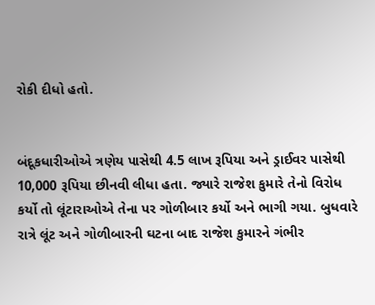રોકી દીધો હતો.


બંદૂકધારીઓએ ત્રણેય પાસેથી 4.5 લાખ રૂપિયા અને ડ્રાઈવર પાસેથી 10,000 રૂપિયા છીનવી લીધા હતા. જ્યારે રાજેશ કુમારે તેનો વિરોધ કર્યો તો લૂંટારાઓએ તેના પર ગોળીબાર કર્યો અને ભાગી ગયા. બુધવારે રાત્રે લૂંટ અને ગોળીબારની ઘટના બાદ રાજેશ કુમારને ગંભીર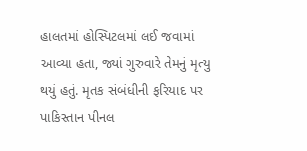હાલતમાં હોસ્પિટલમાં લઈ જવામાં આવ્યા હતા, જ્યાં ગુરુવારે તેમનું મૃત્યુ થયું હતું. મૃતક સંબંધીની ફરિયાદ પર પાકિસ્તાન પીનલ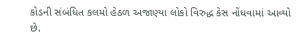કોડની સંબંધિત કલમો હેઠળ અજાણ્યા લોકો વિરુદ્ધ કેસ નોંધવામાં આવ્યો છે.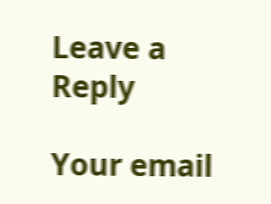Leave a Reply

Your email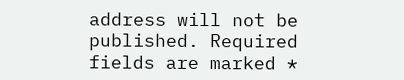address will not be published. Required fields are marked *